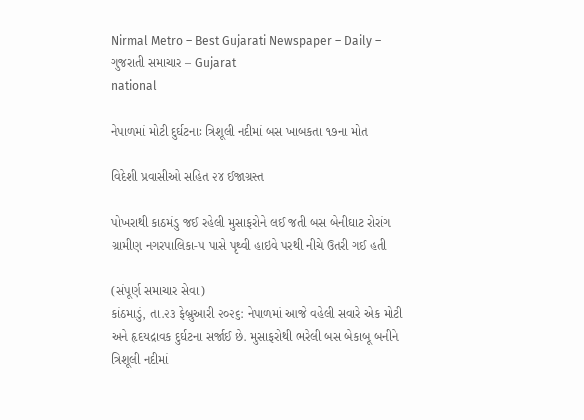Nirmal Metro – Best Gujarati Newspaper – Daily – ગુજરાતી સમાચાર – Gujarat
national

નેપાળમાં મોટી દુર્ઘટનાઃ ત્રિશૂલી નદીમાં બસ ખાબકતા ૧૭ના મોત

વિદેશી પ્રવાસીઓ સહિત ૨૪ ઈજાગ્રસ્ત

પોખરાથી કાઠમંડુ જઈ રહેલી મુસાફરોને લઈ જતી બસ બેનીઘાટ રોરાંગ ગ્રામીણ નગરપાલિકા-૫ પાસે પૃથ્વી હાઇવે પરથી નીચે ઉતરી ગઈ હતી

(સંપૂર્ણ સમાચાર સેવા)
કાંઠમાડું, તા.૨૩ ફેબ્રુઆરી ૨૦૨૬: નેપાળમાં આજે વહેલી સવારે એક મોટી અને હૃદયદ્રાવક દુર્ઘટના સર્જાઈ છે. મુસાફરોથી ભરેલી બસ બેકાબૂ બનીને ત્રિશૂલી નદીમાં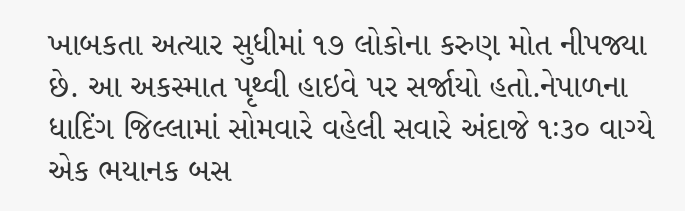ખાબકતા અત્યાર સુધીમાં ૧૭ લોકોના કરુણ મોત નીપજ્યા છે. આ અકસ્માત પૃથ્વી હાઇવે પર સર્જાયો હતો.નેપાળના ધાદિંગ જિલ્લામાં સોમવારે વહેલી સવારે અંદાજે ૧ઃ૩૦ વાગ્યે એક ભયાનક બસ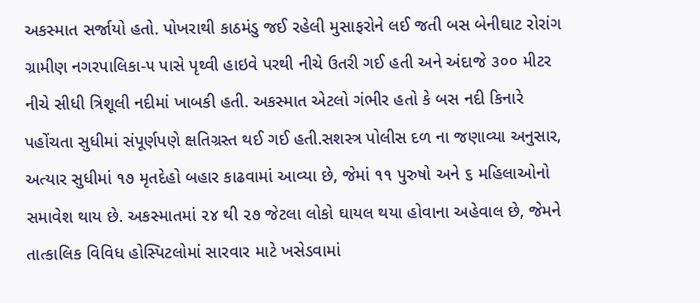અકસ્માત સર્જાયો હતો. પોખરાથી કાઠમંડુ જઈ રહેલી મુસાફરોને લઈ જતી બસ બેનીઘાટ રોરાંગ ગ્રામીણ નગરપાલિકા-૫ પાસે પૃથ્વી હાઇવે પરથી નીચે ઉતરી ગઈ હતી અને અંદાજે ૩૦૦ મીટર નીચે સીધી ત્રિશૂલી નદીમાં ખાબકી હતી. અકસ્માત એટલો ગંભીર હતો કે બસ નદી કિનારે પહોંચતા સુધીમાં સંપૂર્ણપણે ક્ષતિગ્રસ્ત થઈ ગઈ હતી.સશસ્ત્ર પોલીસ દળ ના જણાવ્યા અનુસાર, અત્યાર સુધીમાં ૧૭ મૃતદેહો બહાર કાઢવામાં આવ્યા છે, જેમાં ૧૧ પુરુષો અને ૬ મહિલાઓનો સમાવેશ થાય છે. અકસ્માતમાં ૨૪ થી ૨૭ જેટલા લોકો ઘાયલ થયા હોવાના અહેવાલ છે, જેમને તાત્કાલિક વિવિધ હોસ્પિટલોમાં સારવાર માટે ખસેડવામાં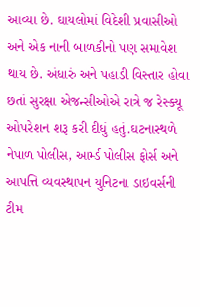આવ્યા છે. ઘાયલોમાં વિદેશી પ્રવાસીઓ અને એક નાની બાળકીનો પણ સમાવેશ થાય છે. અંધારું અને પહાડી વિસ્તાર હોવા છતાં સુરક્ષા એજન્સીઓએ રાત્રે જ રેસ્ક્યૂ ઓપરેશન શરૂ કરી દીધું હતું.ઘટનાસ્થળે નેપાળ પોલીસ, આર્મ્ડ પોલીસ ફોર્સ અને આપત્તિ વ્યવસ્થાપન યુનિટના ડાઇવર્સની ટીમ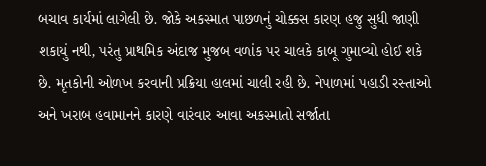બચાવ કાર્યમાં લાગેલી છે. જોકે અકસ્માત પાછળનું ચોક્કસ કારણ હજુ સુધી જાણી શકાયું નથી, પરંતુ પ્રાથમિક અંદાજ મુજબ વળાંક પર ચાલકે કાબૂ ગુમાવ્યો હોઈ શકે છે. મૃતકોની ઓળખ કરવાની પ્રક્રિયા હાલમાં ચાલી રહી છે. નેપાળમાં પહાડી રસ્તાઓ અને ખરાબ હવામાનને કારણે વારંવાર આવા અકસ્માતો સર્જાતા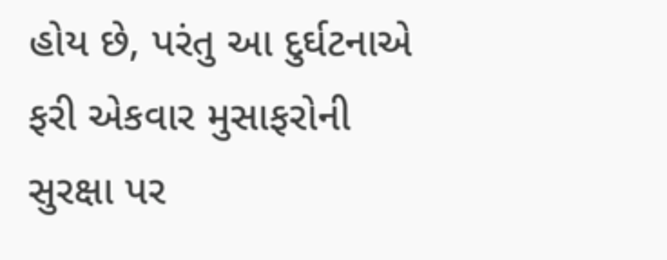હોય છે, પરંતુ આ દુર્ઘટનાએ ફરી એકવાર મુસાફરોની સુરક્ષા પર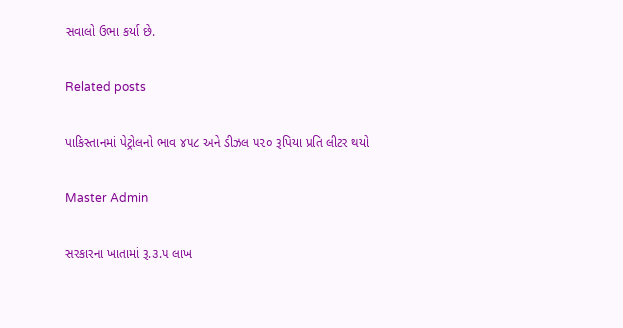સવાલો ઉભા કર્યા છે.

Related posts

પાકિસ્તાનમાં પેટ્રોલનો ભાવ ૪૫૮ અને ડીઝલ ૫૨૦ રૂપિયા પ્રતિ લીટર થયો

Master Admin

સરકારના ખાતામાં રૂ.૩.૫ લાખ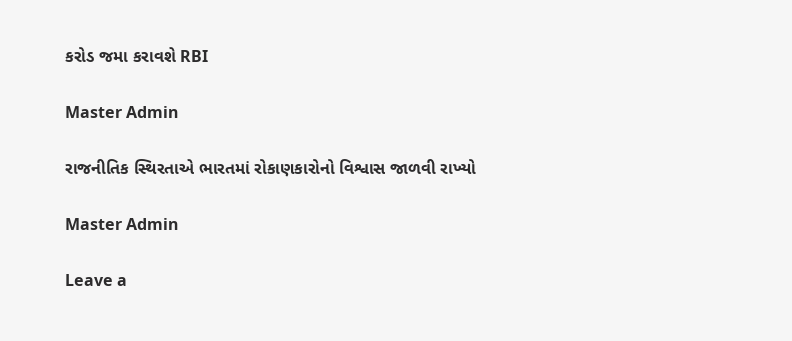કરોડ જમા કરાવશે RBI

Master Admin

રાજનીતિક સ્થિરતાએ ભારતમાં રોકાણકારોનો વિશ્વાસ જાળવી રાખ્યો

Master Admin

Leave a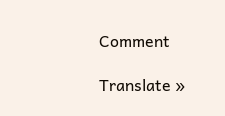Comment

Translate »